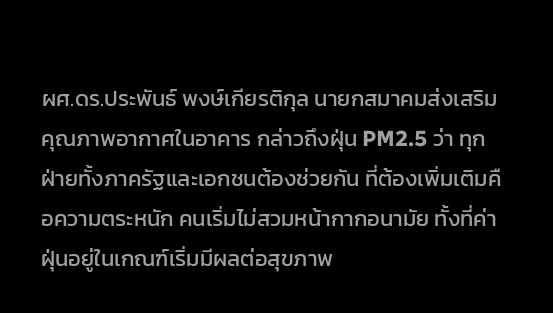ผศ.ดร.ประพันธ์ พงษ์เกียรติกุล นายกสมาคมส่งเสริมคุณภาพอากาศในอาคาร กล่าวถึงฝุ่น PM2.5 ว่า ทุกฝ่ายทั้งภาครัฐและเอกชนต้องช่วยกัน ที่ต้องเพิ่มเติมคือความตระหนัก คนเริ่มไม่สวมหน้ากากอนามัย ทั้งที่ค่าฝุ่นอยู่ในเกณฑ์เริ่มมีผลต่อสุขภาพ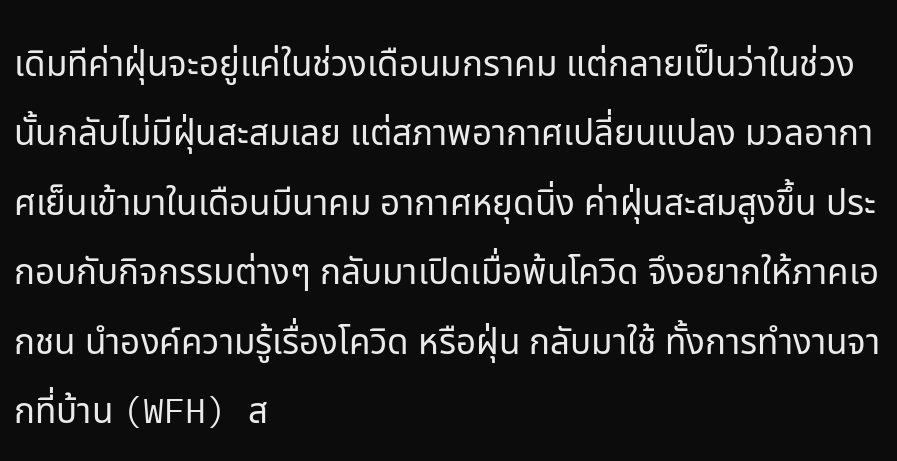เดิมทีค่าฝุ่นจะอยู่แค่ในช่วงเดือนมกราคม แต่กลายเป็นว่าในช่วงนั้นกลับไม่มีฝุ่นสะสมเลย แต่สภาพอากาศเปลี่ยนแปลง มวลอากาศเย็นเข้ามาในเดือนมีนาคม อากาศหยุดนิ่ง ค่าฝุ่นสะสมสูงขึ้น ประกอบกับกิจกรรมต่างๆ กลับมาเปิดเมื่อพ้นโควิด จึงอยากให้ภาคเอกชน นำองค์ความรู้เรื่องโควิด หรือฝุ่น กลับมาใช้ ทั้งการทำงานจากที่บ้าน (WFH) ส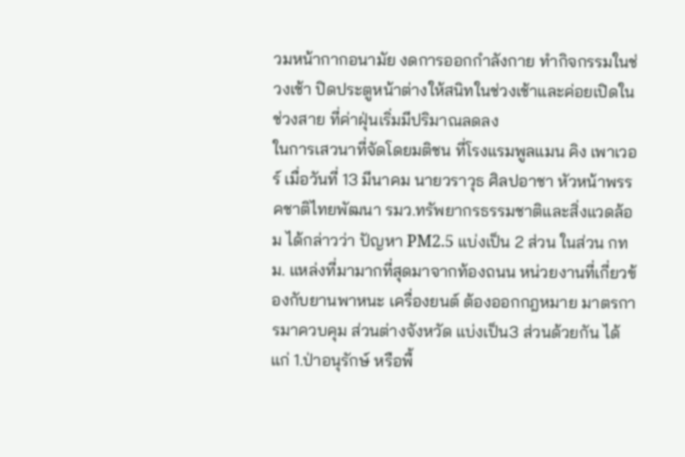วมหน้ากากอนามัย งดการออกกำลังกาย ทำกิจกรรมในช่วงเช้า ปิดประตูหน้าต่างให้สนิทในช่วงเช้าและค่อยเปิดในช่วงสาย ที่ค่าฝุ่นเริ่มมีปริมาณลดลง
ในการเสวนาที่จัดโดยมติชน ที่โรงแรมพูลแมน คิง เพาเวอร์ เมื่อวันที่ 13 มีนาคม นายวราวุธ ศิลปอาชา หัวหน้าพรรคชาติไทยพัฒนา รมว.ทรัพยากรธรรมชาติและสิ่งแวดล้อม ได้กล่าวว่า ปัญหา PM2.5 แบ่งเป็น 2 ส่วน ในส่วน กทม. แหล่งที่มามากที่สุดมาจากท้องถนน หน่วยงานที่เกี่ยวข้องกับยานพาหนะ เครื่องยนต์ ต้องออกกฎหมาย มาตรการมาควบคุม ส่วนต่างจังหวัด แบ่งเป็น3 ส่วนด้วยกัน ได้แก่ 1.ป่าอนุรักษ์ หรือพื้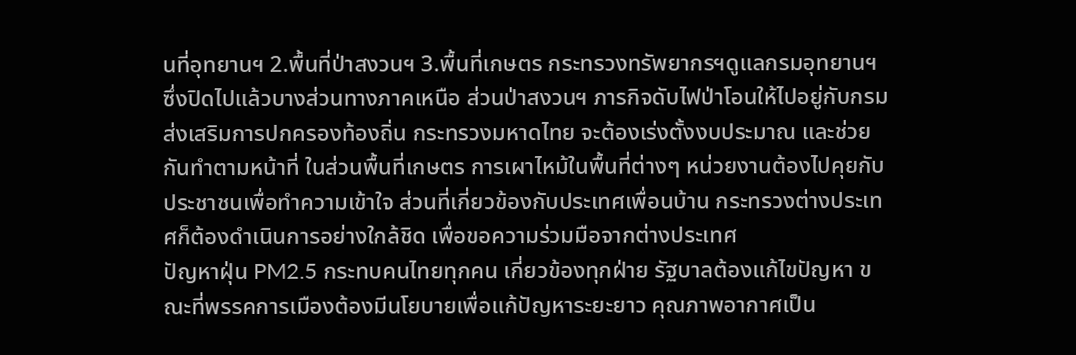นที่อุทยานฯ 2.พื้นที่ป่าสงวนฯ 3.พื้นที่เกษตร กระทรวงทรัพยากรฯดูแลกรมอุทยานฯ ซึ่งปิดไปแล้วบางส่วนทางภาคเหนือ ส่วนป่าสงวนฯ ภารกิจดับไฟป่าโอนให้ไปอยู่กับกรมส่งเสริมการปกครองท้องถิ่น กระทรวงมหาดไทย จะต้องเร่งตั้งงบประมาณ และช่วยกันทำตามหน้าที่ ในส่วนพื้นที่เกษตร การเผาไหม้ในพื้นที่ต่างๆ หน่วยงานต้องไปคุยกับประชาชนเพื่อทำความเข้าใจ ส่วนที่เกี่ยวข้องกับประเทศเพื่อนบ้าน กระทรวงต่างประเทศก็ต้องดำเนินการอย่างใกล้ชิด เพื่อขอความร่วมมือจากต่างประเทศ
ปัญหาฝุ่น PM2.5 กระทบคนไทยทุกคน เกี่ยวข้องทุกฝ่าย รัฐบาลต้องแก้ไขปัญหา ขณะที่พรรคการเมืองต้องมีนโยบายเพื่อแก้ปัญหาระยะยาว คุณภาพอากาศเป็น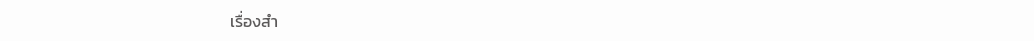เรื่องสำ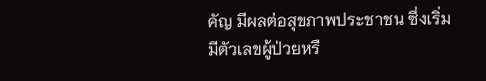คัญ มีผลต่อสุขภาพประชาชน ซึ่งเริ่มมีตัวเลขผู้ป่วยหรื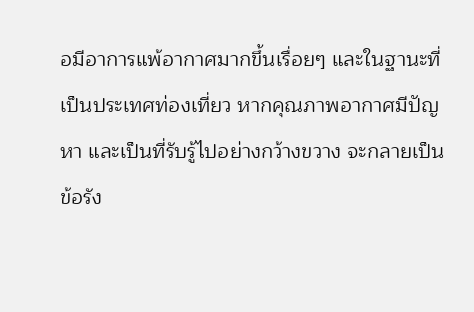อมีอาการแพ้อากาศมากขึ้นเรื่อยๆ และในฐานะที่เป็นประเทศท่องเที่ยว หากคุณภาพอากาศมีปัญหา และเป็นที่รับรู้ไปอย่างกว้างขวาง จะกลายเป็นข้อรัง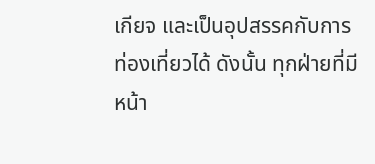เกียจ และเป็นอุปสรรคกับการท่องเที่ยวได้ ดังนั้น ทุกฝ่ายที่มีหน้า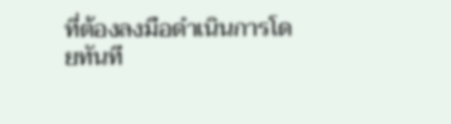ที่ต้องลงมือดำเนินการโดยทันที